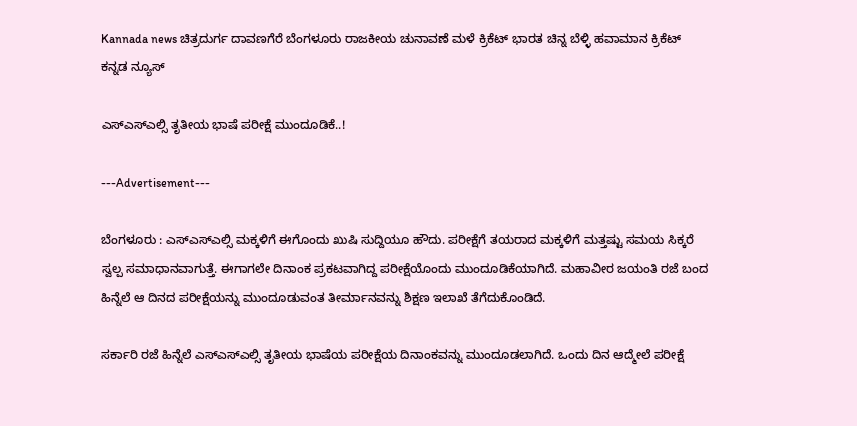Kannada news ಚಿತ್ರದುರ್ಗ ದಾವಣಗೆರೆ ಬೆಂಗಳೂರು ರಾಜಕೀಯ ಚುನಾವಣೆ ಮಳೆ ಕ್ರಿಕೆಟ್ ಭಾರತ ಚಿನ್ನ ಬೆಳ್ಳಿ ಹವಾಮಾನ ಕ್ರಿಕೆಟ್  ಕನ್ನಡ ನ್ಯೂಸ್

ಎಸ್ಎಸ್ಎಲ್ಸಿ ತೃತೀಯ ಭಾಷೆ ಪರೀಕ್ಷೆ ಮುಂದೂಡಿಕೆ..!

---Advertisement---

ಬೆಂಗಳೂರು : ಎಸ್ಎಸ್ಎಲ್ಸಿ ಮಕ್ಕಳಿಗೆ ಈಗೊಂದು ಖುಷಿ ಸುದ್ದಿಯೂ ಹೌದು. ಪರೀಕ್ಷೆಗೆ ತಯರಾದ ಮಕ್ಕಳಿಗೆ ಮತ್ತಷ್ಟು ಸಮಯ ಸಿಕ್ಕರೆ ಸ್ವಲ್ಪ ಸಮಾಧಾನವಾಗುತ್ತೆ. ಈಗಾಗಲೇ ದಿನಾಂಕ ಪ್ರಕಟವಾಗಿದ್ದ ಪರೀಕ್ಷೆಯೊಂದು ಮುಂದೂಡಿಕೆಯಾಗಿದೆ. ಮಹಾವೀರ ಜಯಂತಿ ರಜೆ ಬಂದ ಹಿನ್ನೆಲೆ ಆ ದಿನದ ಪರೀಕ್ಷೆಯನ್ನು ಮುಂದೂಡುವಂತ ತೀರ್ಮಾನವನ್ನು ಶಿಕ್ಷಣ ಇಲಾಖೆ ತೆಗೆದುಕೊಂಡಿದೆ.

ಸರ್ಕಾರಿ ರಜೆ ಹಿನ್ನೆಲೆ ಎಸ್ಎಸ್ಎಲ್ಸಿ ತೃತೀಯ ಭಾಷೆಯ ಪರೀಕ್ಷೆಯ ದಿನಾಂಕವನ್ನು ಮುಂದೂಡಲಾಗಿದೆ. ಒಂದು ದಿನ ಆದ್ಮೇಲೆ ಪರೀಕ್ಷೆ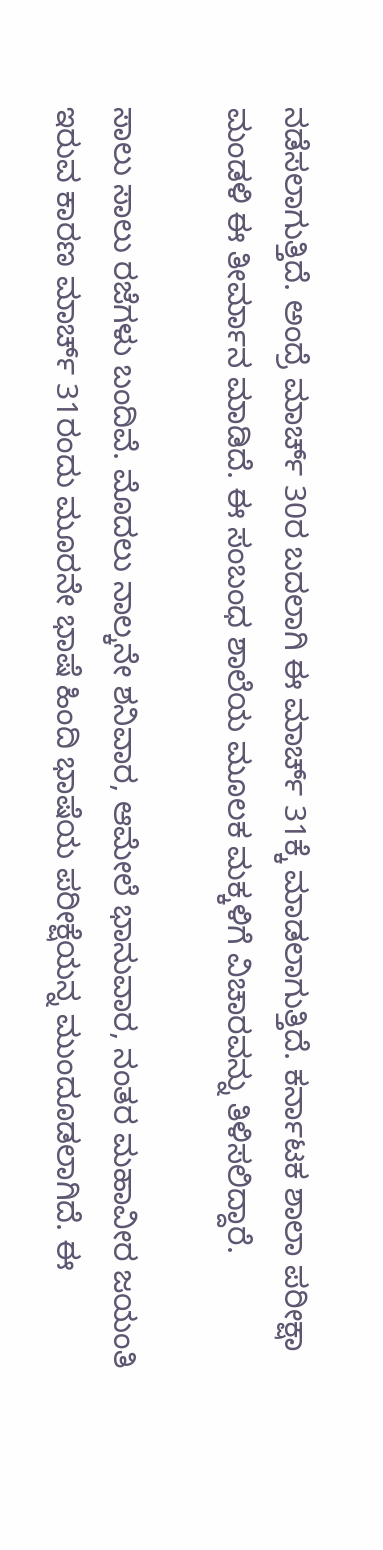ನಡೆಸಲಾಗುತ್ತಿದೆ. ಅಂದ್ರೆ ಮಾರ್ಚ್ 30ರ ಬದಲಾಗಿ ಈ ಮಾರ್ಚ್ 31ಕ್ಕೆ ಮಾಡಲಾಗುತ್ತಿದೆ. ಕರ್ನಾಟಕ ಶಾಲಾ ಪರೀಕ್ಷಾ ಮಂಡಳಿ ಈ ತೀರ್ಮಾನ ಮಾಡಿದೆ. ಈ ಸಂಬಂಧ ಶಾಲೆಯ ಮೂಲಕ ಮಕ್ಕಳಿಗೆ ವಿಚಾರವನ್ನು ತಿಳಿಸಲಿದ್ದಾರೆ.

ಸಾಲು ಸಾಲು ರಜೆಗಳು ಬಂದಿವೆ. ಮೊದಲು ನಾಲ್ಕನೇ ಶನಿವಾರ, ಆಮೇಲೆ ಭಾನುವಾರ, ನಂತರ ಮಹಾವೀರ ಜಯಂತಿ ಇರುವ ಕಾರಣ ಮಾರ್ಚ್ 31ರಂದು ಮೂರನೇ ಭಾಷೆ ಹಿಂದಿ ಭಾಷೆಯ ಪರೀಕ್ಷೆಯನ್ನ ಮುಂದೂಡಲಾಗಿದೆ. ಈ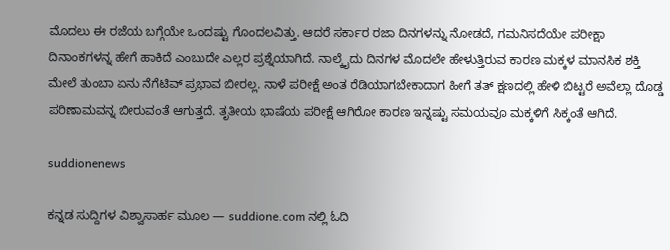ಮೊದಲು ಈ ರಜೆಯ ಬಗ್ಗೆಯೇ ಒಂದಷ್ಟು ಗೊಂದಲವಿತ್ತು. ಆದರೆ ಸರ್ಕಾರ ರಜಾ ದಿನಗಳನ್ನು ನೋಡದೆ, ಗಮನಿಸದೆಯೇ ಪರೀಕ್ಷಾ ದಿನಾಂಕಗಳನ್ನ ಹೇಗೆ ಹಾಕಿದೆ ಎಂಬುದೇ ಎಲ್ಲರ ಪ್ರಶ್ನೆಯಾಗಿದೆ. ನಾಲ್ಕೈದು ದಿನಗಳ ಮೊದಲೇ ಹೇಳುತ್ತಿರುವ ಕಾರಣ ಮಕ್ಕಳ ಮಾನಸಿಕ ಶಕ್ತಿ ಮೇಲೆ ತುಂಬಾ ಏನು ನೆಗೆಟಿವ್ ಪ್ರಭಾವ ಬೀರಲ್ಲ. ನಾಳೆ ಪರೀಕ್ಷೆ ಅಂತ ರೆಡಿಯಾಗಬೇಕಾದಾಗ ಹೀಗೆ ತತ್ ಕ್ಷಣದಲ್ಲಿ ಹೇಳಿ ಬಿಟ್ಟರೆ ಅವೆಲ್ಲಾ ದೊಡ್ಡ ಪರಿಣಾಮವನ್ನ ಬೀರುವಂತೆ ಆಗುತ್ತದೆ. ತೃತೀಯ ಭಾಷೆಯ ಪರೀಕ್ಷೆ ಆಗಿರೋ ಕಾರಣ ಇನ್ನಷ್ಟು ಸಮಯವೂ ಮಕ್ಕಳಿಗೆ ಸಿಕ್ಕಂತೆ ಆಗಿದೆ.

suddionenews

ಕನ್ನಡ ಸುದ್ದಿಗಳ ವಿಶ್ವಾಸಾರ್ಹ ಮೂಲ — suddione.com ನಲ್ಲಿ ಓದಿ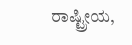ರಾಷ್ಟ್ರೀಯ,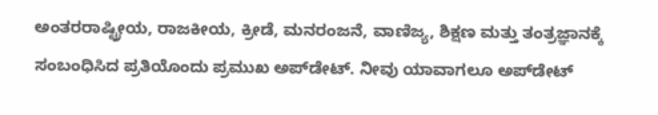ಅಂತರರಾಷ್ಟ್ರೀಯ, ರಾಜಕೀಯ, ಕ್ರೀಡೆ, ಮನರಂಜನೆ, ವಾಣಿಜ್ಯ, ಶಿಕ್ಷಣ ಮತ್ತು ತಂತ್ರಜ್ಞಾನಕ್ಕೆ ಸಂಬಂಧಿಸಿದ ಪ್ರತಿಯೊಂದು ಪ್ರಮುಖ ಅಪ್‌ಡೇಟ್. ನೀವು ಯಾವಾಗಲೂ ಅಪ್‌ಡೇಟ್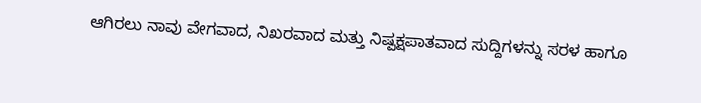ಆಗಿರಲು ನಾವು ವೇಗವಾದ, ನಿಖರವಾದ ಮತ್ತು ನಿಷ್ಪಕ್ಷಪಾತವಾದ ಸುದ್ದಿಗಳನ್ನು ಸರಳ ಹಾಗೂ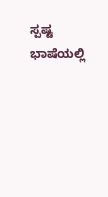ಸ್ಪಷ್ಟ ಭಾಷೆಯಲ್ಲಿ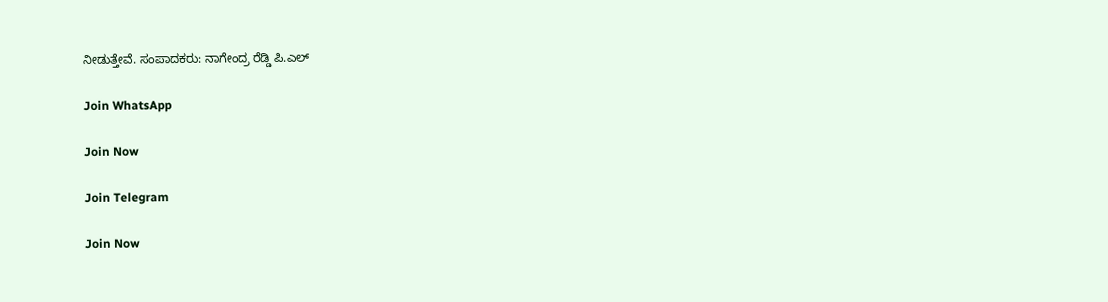ನೀಡುತ್ತೇವೆ. ಸಂಪಾದಕರು: ನಾಗೇಂದ್ರ ರೆಡ್ಡಿ ಪಿ.ಎಲ್

Join WhatsApp

Join Now

Join Telegram

Join Now